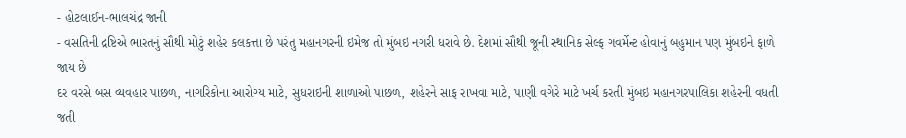- હોટલાઈન-ભાલચંદ્ર જાની
- વસતિની દ્રષ્ટિએ ભારતનું સૌથી મોટું શહેર કલકત્તા છે પરંતુ મહાનગરની ઇમેજ તો મુંબઇ નગરી ધરાવે છે. દેશમાં સૌથી જૂની સ્થાનિક સેલ્ફ ગવર્મેન્ટ હોવાનું બહુમાન પણ મુંબઇને ફાળે જાય છે
દર વરસે બસ વ્યવહાર પાછળ, નાગરિકોના આરોગ્ય માટે, સુધરાઇની શાળાઓ પાછળ, શહેરને સાફ રાખવા માટે, પાણી વગેરે માટે ખર્ચ કરતી મુંબઇ મહાનગરપાલિકા શહેરની વધતી જતી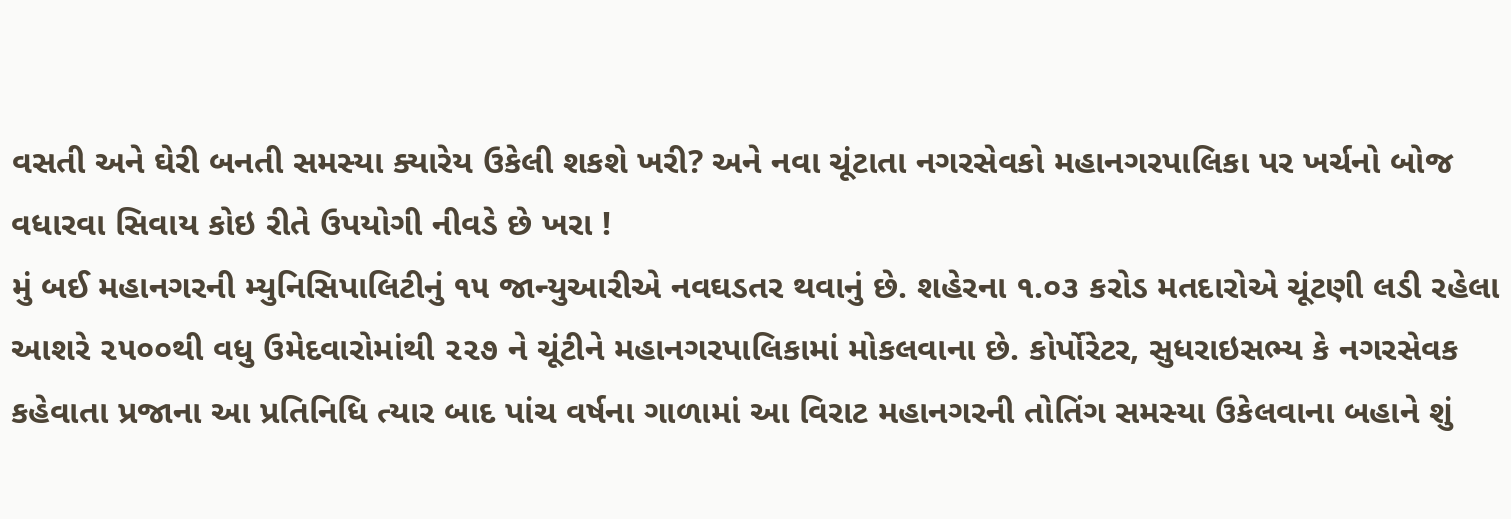વસતી અને ઘેરી બનતી સમસ્યા ક્યારેય ઉકેલી શકશે ખરી? અને નવા ચૂંટાતા નગરસેવકો મહાનગરપાલિકા પર ખર્ચનો બોજ વધારવા સિવાય કોઇ રીતે ઉપયોગી નીવડે છે ખરા !
મું બઈ મહાનગરની મ્યુનિસિપાલિટીનું ૧૫ જાન્યુઆરીએ નવઘડતર થવાનું છે. શહેરના ૧.૦૩ કરોડ મતદારોએ ચૂંટણી લડી રહેલા આશરે ૨૫૦૦થી વધુ ઉમેદવારોમાંથી ૨૨૭ ને ચૂંટીને મહાનગરપાલિકામાં મોકલવાના છે. કોર્પોરેટર, સુધરાઇસભ્ય કે નગરસેવક કહેવાતા પ્રજાના આ પ્રતિનિધિ ત્યાર બાદ પાંચ વર્ષના ગાળામાં આ વિરાટ મહાનગરની તોતિંગ સમસ્યા ઉકેલવાના બહાને શું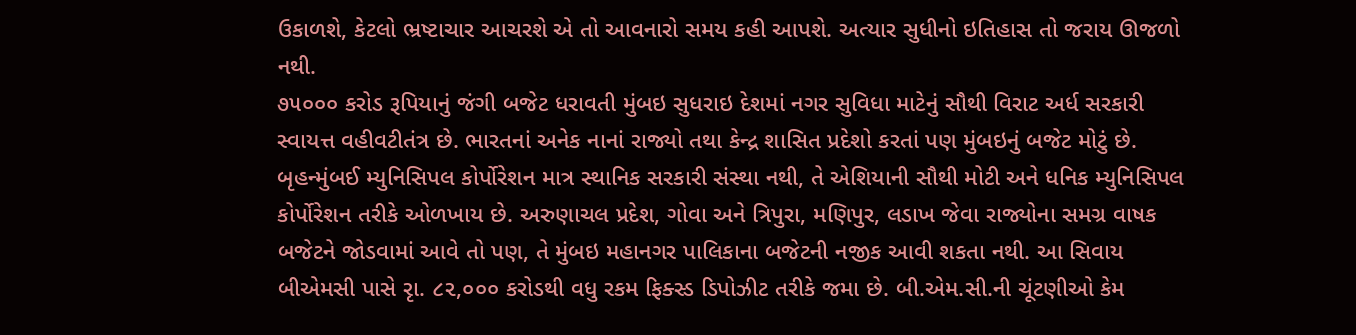ઉકાળશે, કેટલો ભ્રષ્ટાચાર આચરશે એ તો આવનારો સમય કહી આપશે. અત્યાર સુધીનો ઇતિહાસ તો જરાય ઊજળો નથી.
૭૫૦૦૦ કરોડ રૂપિયાનું જંગી બજેટ ધરાવતી મુંબઇ સુધરાઇ દેશમાં નગર સુવિધા માટેનું સૌથી વિરાટ અર્ધ સરકારી સ્વાયત્ત વહીવટીતંત્ર છે. ભારતનાં અનેક નાનાં રાજ્યો તથા કેન્દ્ર શાસિત પ્રદેશો કરતાં પણ મુંબઇનું બજેટ મોટું છે.
બૃહન્મુંબઈ મ્યુનિસિપલ કોર્પોરેશન માત્ર સ્થાનિક સરકારી સંસ્થા નથી, તે એશિયાની સૌથી મોટી અને ધનિક મ્યુનિસિપલ કોર્પોરેશન તરીકે ઓળખાય છે. અરુણાચલ પ્રદેશ, ગોવા અને ત્રિપુરા, મણિપુર, લડાખ જેવા રાજ્યોના સમગ્ર વાષક બજેટને જોડવામાં આવે તો પણ, તે મુંબઇ મહાનગર પાલિકાના બજેટની નજીક આવી શકતા નથી. આ સિવાય બીએમસી પાસે રૃા. ૮૨,૦૦૦ કરોડથી વધુ રકમ ફિક્સ્ડ ડિપોઝીટ તરીકે જમા છે. બી.એમ.સી.ની ચૂંટણીઓ કેમ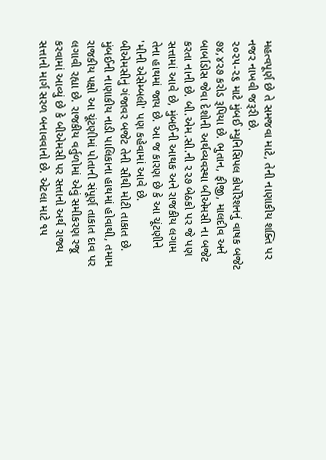મહત્વપૂર્ણ છે તે સમજવા માટે, તેની નાણાકીય શક્તિ પર નજર નાખવી જરૂરી છે.
૨૦૨૫-૨૬ માટે મુંબઈ મ્યુનિસિપલ કોર્પોરેશનનું વાષક બજેટ ૭૪,૪૨૭ કરોડ રૂપિયા છે. ભુતાન, ફીજી, માલદીવ અને બાર્બાડોસ જેવા દેશોની અર્થવ્યવસ્થા બીએમસી ના બજેટ કરતા નાની છે. બી.એમ.સી.ની ૨૨૭ બેઠકો પર જે પણ સત્તામાં આવે છે, મુંબઈની આથક અને રાજકીય લગામ તેના હાથમાં જાય છે. આ જ કારણ છે કે આ ચૂંટણીને 'મીની એસેમ્બલી' પણ કહેવામાં આવે છે.
બીએમસીનું ગંજાવર બજેટ તેની સૌથી મોટી તાકાત છે. મુંબઈની નાણાકીય નાડી પાલિકાના હાથમાં હોવાથી, તમામ રાજકીય પક્ષો આ ચૂંટણીમાં પોતાની સંપૂર્ણ તાકાત દાવ પર લગાવી રહ્યા છે. રાજકીય વર્તુળોમાં એવું સમીકરણ રજૂ કરવામાં આવ્યું છે કે બીએમસી પર સત્તાનો અર્થ રાજ્ય સત્તાનો માર્ગ સરળ બનાવવાનો છે. એટલા માટે ૧૫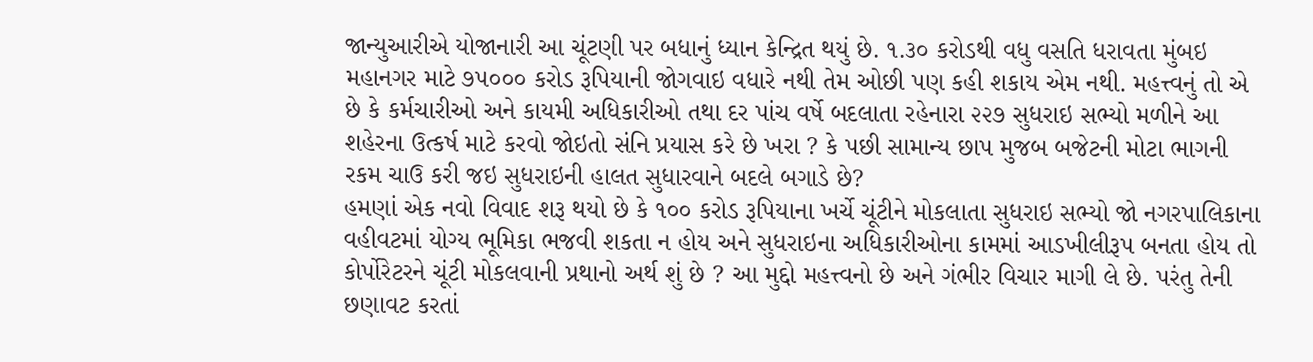જાન્યુઆરીએ યોજાનારી આ ચૂંટણી પર બધાનું ધ્યાન કેન્દ્રિત થયું છે. ૧.૩૦ કરોડથી વધુ વસતિ ધરાવતા મુંબઇ મહાનગર માટે ૭૫૦૦૦ કરોડ રૂપિયાની જોગવાઇ વધારે નથી તેમ ઓછી પણ કહી શકાય એમ નથી. મહત્ત્વનું તો એ છે કે કર્મચારીઓ અને કાયમી અધિકારીઓ તથા દર પાંચ વર્ષે બદલાતા રહેનારા ૨૨૭ સુધરાઇ સભ્યો મળીને આ શહેરના ઉત્કર્ષ માટે કરવો જોઇતો સંનિ પ્રયાસ કરે છે ખરા ? કે પછી સામાન્ય છાપ મુજબ બજેટની મોટા ભાગની રકમ ચાઉ કરી જઇ સુધરાઇની હાલત સુધારવાને બદલે બગાડે છે?
હમણાં એક નવો વિવાદ શરૂ થયો છે કે ૧૦૦ કરોડ રૂપિયાના ખર્ચે ચૂંટીને મોકલાતા સુધરાઇ સભ્યો જો નગરપાલિકાના વહીવટમાં યોગ્ય ભૂમિકા ભજવી શકતા ન હોય અને સુધરાઇના અધિકારીઓના કામમાં આડખીલીરૂપ બનતા હોય તો કોર્પોરેટરને ચૂંટી મોકલવાની પ્રથાનો અર્થ શું છે ? આ મુદ્દો મહત્ત્વનો છે અને ગંભીર વિચાર માગી લે છે. પરંતુ તેની છણાવટ કરતાં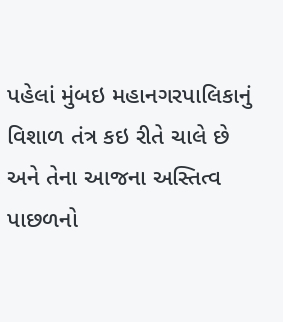પહેલાં મુંબઇ મહાનગરપાલિકાનું વિશાળ તંત્ર કઇ રીતે ચાલે છે અને તેના આજના અસ્તિત્વ પાછળનો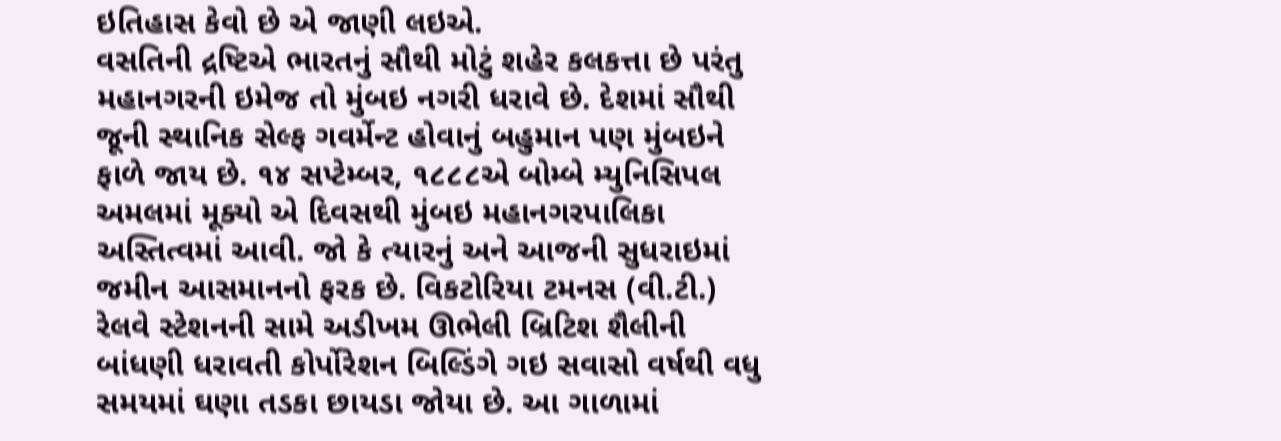ઇતિહાસ કેવો છે એ જાણી લઇએ.
વસતિની દ્રષ્ટિએ ભારતનું સૌથી મોટું શહેર કલકત્તા છે પરંતુ મહાનગરની ઇમેજ તો મુંબઇ નગરી ધરાવે છે. દેશમાં સૌથી જૂની સ્થાનિક સેલ્ફ ગવર્મેન્ટ હોવાનું બહુમાન પણ મુંબઇને ફાળે જાય છે. ૧૪ સપ્ટેમ્બર, ૧૮૮૮એ બોમ્બે મ્યુનિસિપલ અમલમાં મૂક્યો એ દિવસથી મુંબઇ મહાનગરપાલિકા અસ્તિત્વમાં આવી. જો કે ત્યારનું અને આજની સુધરાઇમાં જમીન આસમાનનો ફરક છે. વિકટોરિયા ટમનસ (વી.ટી.) રેલવે સ્ટેશનની સામે અડીખમ ઊભેલી બ્રિટિશ શૈલીની બાંધણી ધરાવતી કોર્પોરેશન બિલ્ડિંગે ગઇ સવાસો વર્ષથી વધુ સમયમાં ઘણા તડકા છાયડા જોયા છે. આ ગાળામાં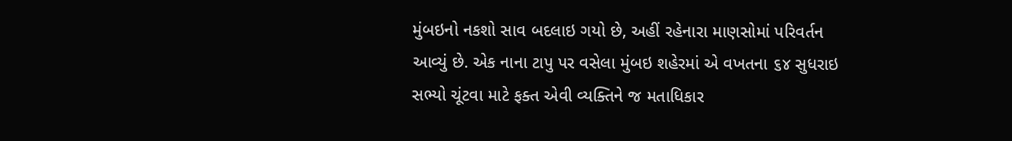મુંબઇનો નકશો સાવ બદલાઇ ગયો છે, અહીં રહેનારા માણસોમાં પરિવર્તન આવ્યું છે. એક નાના ટાપુ પર વસેલા મુંબઇ શહેરમાં એ વખતના ૬૪ સુધરાઇ સભ્યો ચૂંટવા માટે ફક્ત એવી વ્યક્તિને જ મતાધિકાર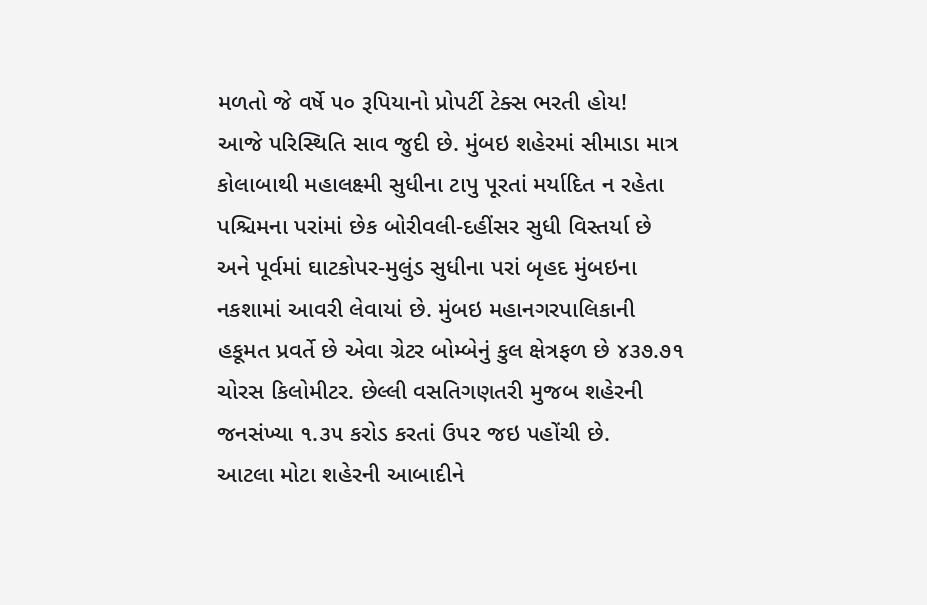મળતો જે વર્ષે ૫૦ રૂપિયાનો પ્રોપર્ટી ટેક્સ ભરતી હોય!
આજે પરિસ્થિતિ સાવ જુદી છે. મુંબઇ શહેરમાં સીમાડા માત્ર કોલાબાથી મહાલક્ષ્મી સુધીના ટાપુ પૂરતાં મર્યાદિત ન રહેતા પશ્ચિમના પરાંમાં છેક બોરીવલી-દહીંસર સુધી વિસ્તર્યા છે અને પૂર્વમાં ઘાટકોપર-મુલુંડ સુધીના પરાં બૃહદ મુંબઇના નકશામાં આવરી લેવાયાં છે. મુંબઇ મહાનગરપાલિકાની હકૂમત પ્રવર્તે છે એવા ગ્રેટર બોમ્બેનું કુલ ક્ષેત્રફળ છે ૪૩૭.૭૧ ચોરસ કિલોમીટર. છેલ્લી વસતિગણતરી મુજબ શહેરની જનસંખ્યા ૧.૩૫ કરોડ કરતાં ઉપ૨ જઇ પહોંચી છે.
આટલા મોટા શહેરની આબાદીને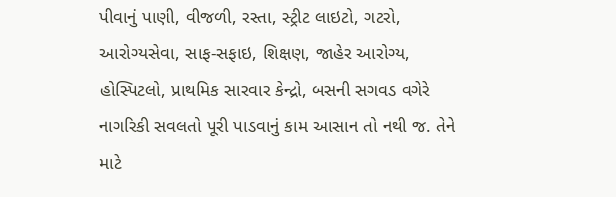પીવાનું પાણી, વીજળી, રસ્તા, સ્ટ્રીટ લાઇટો, ગટરો, આરોગ્યસેવા, સાફ-સફાઇ, શિક્ષણ, જાહેર આરોગ્ય, હોસ્પિટલો, પ્રાથમિક સારવાર કેન્દ્રો, બસની સગવડ વગેરે નાગરિકી સવલતો પૂરી પાડવાનું કામ આસાન તો નથી જ. તેને માટે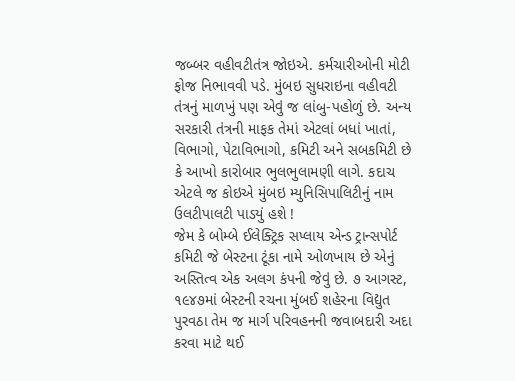જબ્બર વહીવટીતંત્ર જોઇએ. કર્મચારીઓની મોટી ફોજ નિભાવવી પડે. મુંબઇ સુધરાઇના વહીવટી તંત્રનું માળખું પણ એવું જ લાંબુ-પહોળું છે. અન્ય સરકારી તંત્રની માફક તેમાં એટલાં બધાં ખાતાં, વિભાગો, પેટાવિભાગો, કમિટી અને સબકમિટી છે કે આખો કારોબાર ભુલભુલામણી લાગે. કદાચ એટલે જ કોઇએ મુંબઇ મ્યુનિસિપાલિટીનું નામ ઉલટીપાલટી પાડયું હશે !
જેમ કે બોમ્બે ઈલેક્ટ્રિક સપ્લાય એન્ડ ટ્રાન્સપોર્ટ કમિટી જે બેસ્ટના ટૂંકા નામે ઓળખાય છે એનું અસ્તિત્વ એક અલગ કંપની જેવું છે. ૭ આગસ્ટ, ૧૯૪૭માં બેસ્ટની રચના મુંબઈ શહેરના વિદ્યુત પુરવઠા તેમ જ માર્ગ પરિવહનની જવાબદારી અદા કરવા માટે થઈ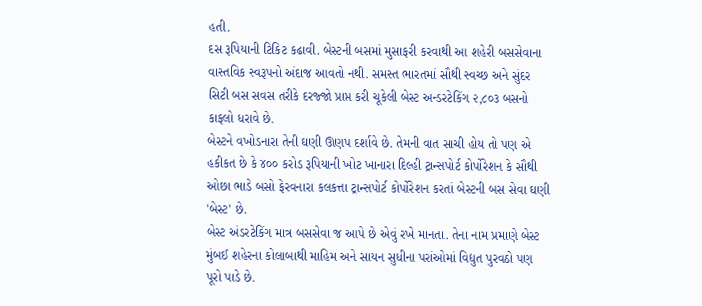હતી.
દસ રૂપિયાની ટિકિટ કઢાવી. બેસ્ટની બસમાં મુસાફરી કરવાથી આ શહેરી બસસેવાના વાસ્તવિક સ્વરૂપનો અંદાજ આવતો નથી. સમસ્ત ભારતમાં સૌથી સ્વચ્છ અને સુંદર સિટી બસ સવસ તરીકે દરજ્જો પ્રાપ્ત કરી ચૂકેલી બેસ્ટ અન્ડરટેકિંગ ૨,૮૦૩ બસનો કાફલો ધરાવે છે.
બેસ્ટને વખોડનારા તેની ઘણી ઊણપ દર્શાવે છે. તેમની વાત સાચી હોય તો પણ એ હકીકત છે કે ૪૦૦ કરોડ રૂપિયાની ખોટ ખાનારા દિલ્હી ટ્રાન્સપોર્ટ કોર્પોરેશન કે સૌથી ઓછા ભાડે બસો ફેરવનારા કલકત્તા ટ્રાન્સપોર્ટ કોર્પોરેશન કરતાં બેસ્ટની બસ સેવા ઘણી 'બેસ્ટ' છે.
બેસ્ટ અંડરટેકિંગ માત્ર બસસેવા જ આપે છે એવું રખે માનતા. તેના નામ પ્રમાણે બેસ્ટ મુંબઈ શહેરના કોલાબાથી માહિમ અને સાયન સુધીના પરાંઓમાં વિદ્યુત પુરવઠો પણ પૂરો પાડે છે.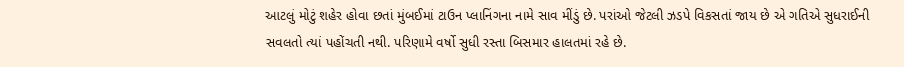આટલું મોટું શહેર હોવા છતાં મુંબઈમાં ટાઉન પ્લાનિંગના નામે સાવ મીંડું છે. પરાંઓ જેટલી ઝડપે વિકસતાં જાય છે એ ગતિએ સુધરાઈની સવલતો ત્યાં પહોંચતી નથી. પરિણામે વર્ષો સુધી રસ્તા બિસમાર હાલતમાં રહે છે.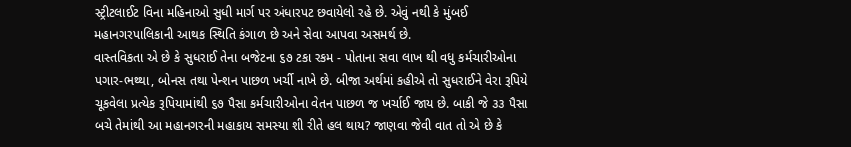સ્ટ્રીટલાઈટ વિના મહિનાઓ સુધી માર્ગ પર અંધારપટ છવાયેલો રહે છે. એવું નથી કે મુંબઈ મહાનગરપાલિકાની આથક સ્થિતિ કંગાળ છે અને સેવા આપવા અસમર્થ છે.
વાસ્તવિકતા એ છે કે સુધરાઈ તેના બજેટના ૬૭ ટકા રકમ - પોતાના સવા લાખ થી વધુ કર્મચારીઓના પગાર-ભથ્થા, બોનસ તથા પેન્શન પાછળ ખર્ચી નાખે છે. બીજા અર્થમાં કહીએ તો સુધરાઈને વેરા રૂપિયે ચૂકવેલા પ્રત્યેક રૂપિયામાંથી ૬૭ પૈસા કર્મચારીઓના વેતન પાછળ જ ખર્ચાઈ જાય છે. બાકી જે ૩૩ પૈસા બચે તેમાંથી આ મહાનગરની મહાકાય સમસ્યા શી રીતે હલ થાય? જાણવા જેવી વાત તો એ છે કે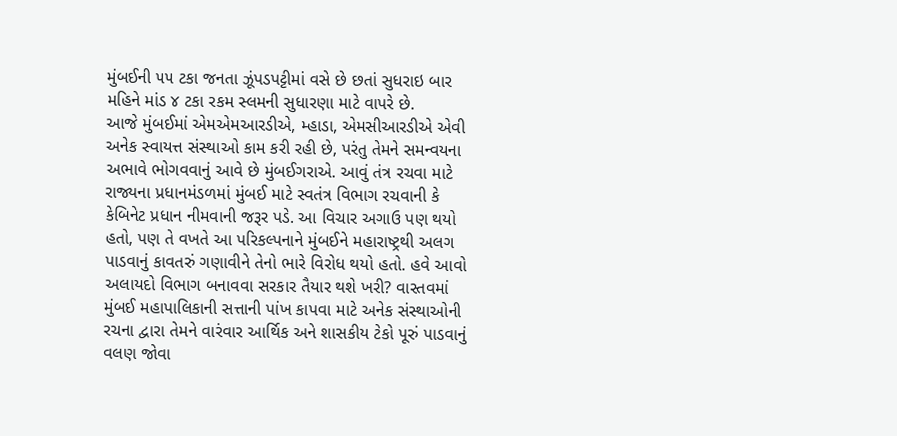મુંબઈની ૫૫ ટકા જનતા ઝૂંપડપટ્ટીમાં વસે છે છતાં સુધરાઇ બાર મહિને માંડ ૪ ટકા રકમ સ્લમની સુધારણા માટે વાપરે છે.
આજે મુંબઈમાં એમએમઆરડીએ, મ્હાડા, એમસીઆરડીએ એવી અનેક સ્વાયત્ત સંસ્થાઓ કામ કરી રહી છે, પરંતુ તેમને સમન્વયના અભાવે ભોગવવાનું આવે છે મુંબઈગરાએ. આવું તંત્ર રચવા માટે રાજ્યના પ્રધાનમંડળમાં મુંબઈ માટે સ્વતંત્ર વિભાગ રચવાની કે કેબિનેટ પ્રધાન નીમવાની જરૂર પડે. આ વિચાર અગાઉ પણ થયો હતો, પણ તે વખતે આ પરિકલ્પનાને મુંબઈને મહારાષ્ટ્રથી અલગ પાડવાનું કાવતરું ગણાવીને તેનો ભારે વિરોધ થયો હતો. હવે આવો અલાયદો વિભાગ બનાવવા સરકાર તૈયાર થશે ખરી? વાસ્તવમાં મુંબઈ મહાપાલિકાની સત્તાની પાંખ કાપવા માટે અનેક સંસ્થાઓની રચના દ્વારા તેમને વારંવાર આર્થિક અને શાસકીય ટેકો પૂરું પાડવાનું વલણ જોવા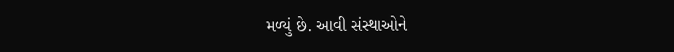મળ્યું છે. આવી સંસ્થાઓને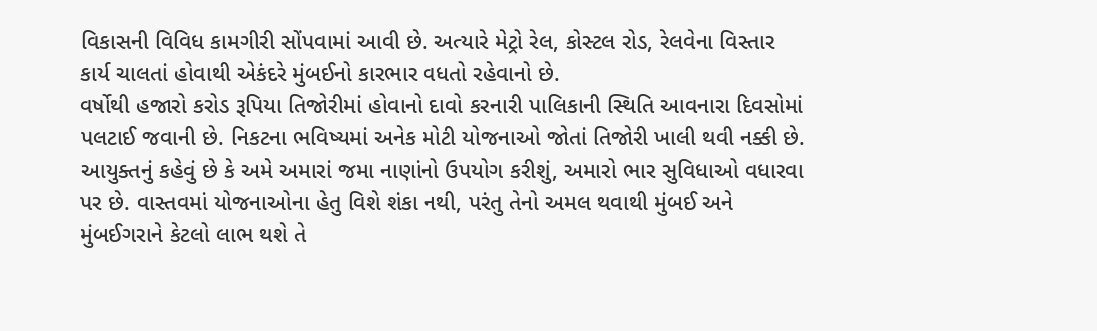વિકાસની વિવિધ કામગીરી સોંપવામાં આવી છે. અત્યારે મેટ્રો રેલ, કોસ્ટલ રોડ, રેલવેના વિસ્તાર કાર્ય ચાલતાં હોવાથી એકંદરે મુંબઈનો કારભાર વધતો રહેવાનો છે.
વર્ષોથી હજારો કરોડ રૂપિયા તિજોરીમાં હોવાનો દાવો કરનારી પાલિકાની સ્થિતિ આવનારા દિવસોમાં પલટાઈ જવાની છે. નિકટના ભવિષ્યમાં અનેક મોટી યોજનાઓ જોતાં તિજોરી ખાલી થવી નક્કી છે. આયુક્તનું કહેવું છે કે અમે અમારાં જમા નાણાંનો ઉપયોગ કરીશું, અમારો ભાર સુવિધાઓ વધારવા પર છે. વાસ્તવમાં યોજનાઓના હેતુ વિશે શંકા નથી, પરંતુ તેનો અમલ થવાથી મુંબઈ અને મુંબઈગરાને કેટલો લાભ થશે તે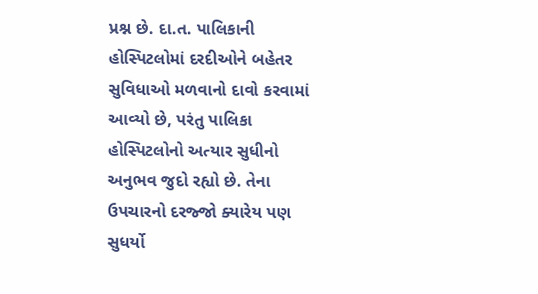પ્રશ્ન છે. દા.ત. પાલિકાની હોસ્પિટલોમાં દરદીઓને બહેતર સુવિધાઓ મળવાનો દાવો કરવામાં આવ્યો છે, પરંતુ પાલિકા હોસ્પિટલોનો અત્યાર સુધીનો અનુભવ જુદો રહ્યો છે. તેના ઉપચારનો દરજ્જો ક્યારેય પણ સુધર્યો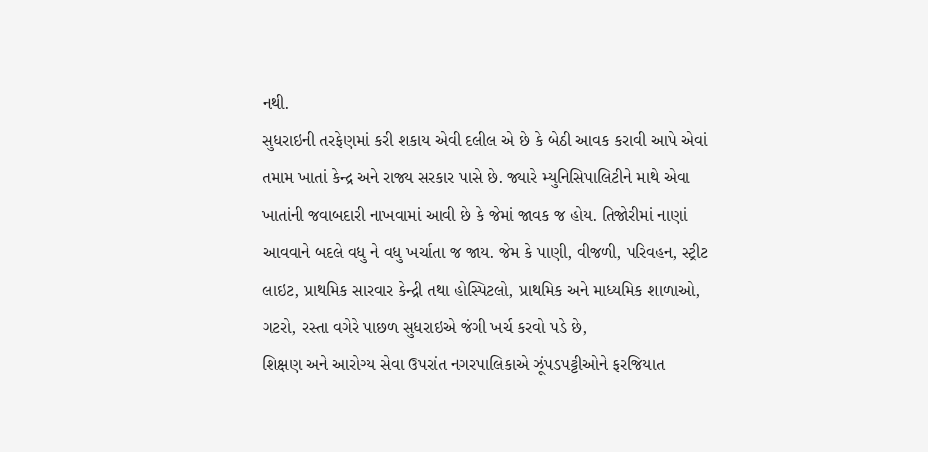નથી.
સુધરાઇની તરફેણમાં કરી શકાય એવી દલીલ એ છે કે બેઠી આવક કરાવી આપે એવાં તમામ ખાતાં કેન્દ્ર અને રાજ્ય સરકાર પાસે છે. જ્યારે મ્યુનિસિપાલિટીને માથે એવા ખાતાંની જવાબદારી નાખવામાં આવી છે કે જેમાં જાવક જ હોય. તિજોરીમાં નાણાં આવવાને બદલે વધુ ને વધુ ખર્ચાતા જ જાય. જેમ કે પાણી, વીજળી, પરિવહન, સ્ટ્રીટ લાઇટ, પ્રાથમિક સારવાર કેન્દ્રી તથા હોસ્પિટલો, પ્રાથમિક અને માધ્યમિક શાળાઓ, ગટરો, રસ્તા વગેરે પાછળ સુધરાઇએ જંગી ખર્ચ કરવો પડે છે,
શિક્ષણ અને આરોગ્ય સેવા ઉપરાંત નગરપાલિકાએ ઝૂંપડપટ્ટીઓને ફરજિયાત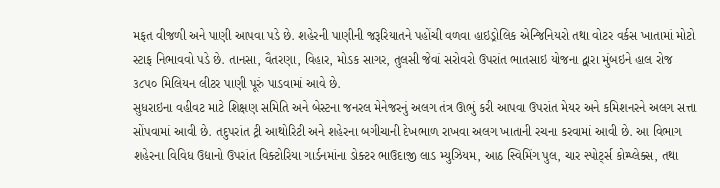મફત વીજળી અને પાણી આપવા પડે છે. શહેરની પાણીની જરૂરિયાતને પહોંચી વળવા હાઇડ્રોલિક એન્જિનિયરો તથા વોટર વર્કસ ખાતામાં મોટો સ્ટાફ નિભાવવો પડે છે. તાનસા, વૈતરણા, વિહાર, મોડક સાગર, તુલસી જેવાં સરોવરો ઉપરાંત ભાતસાઇ યોજના દ્વારા મુંબઇને હાલ રોજ ૩૮૫૦ મિલિયન લીટર પાણી પૂરું પાડવામાં આવે છે.
સુધરાઇના વહીવટ માટે શિક્ષણ સમિતિ અને બેસ્ટના જનરલ મેનેજરનું અલગ તંત્ર ઊભું કરી આપવા ઉપરાંત મેયર અને કમિશનરને અલગ સત્તા સોંપવામાં આવી છે. તદુપરાંત ટ્રી આથોરિટી અને શહેરના બગીચાની દેખભાળ રાખવા અલગ ખાતાની રચના કરવામાં આવી છે. આ વિભાગ શહેરના વિવિધ ઉદ્યાનો ઉપરાંત વિક્ટોરિયા ગાર્ડનમાંના ડોક્ટર ભાઉદાજી લાડ મ્યુઝિયમ, આઠ સ્વિમિંગ પુલ, ચાર સ્પોર્ટ્સ કોમ્પ્લેક્સ, તથા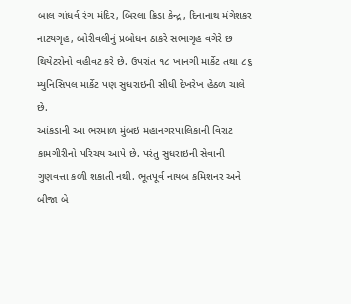બાલ ગાંધર્વ રંગ મંદિર, બિરલા ક્રિડા કેન્દ્ર, દિનાનાથ મંગેશકર નાટયગૃહ, બોરીવલીનું પ્રબોધન ઠાકરે સભાગૃહ વગેરે છ થિયેટરોનો વહીવટ કરે છે. ઉપરાંત ૧૮ ખાનગી માર્કેટ તથા ૮૬ મ્યુનિસિપલ માર્કેટ પણ સુધરાઇની સીધી દેખરેખ હેઠળ ચાલે છે.
આંકડાની આ ભરમાળ મુંબઇ મહાનગરપાલિકાની વિરાટ કામગીરીનો પરિચય આપે છે. પરંતુ સુધરાઇની સેવાની ગુણવત્તા કળી શકાતી નથી. ભૂતપૂર્વ નાયબ કમિશનર અને બીજા બે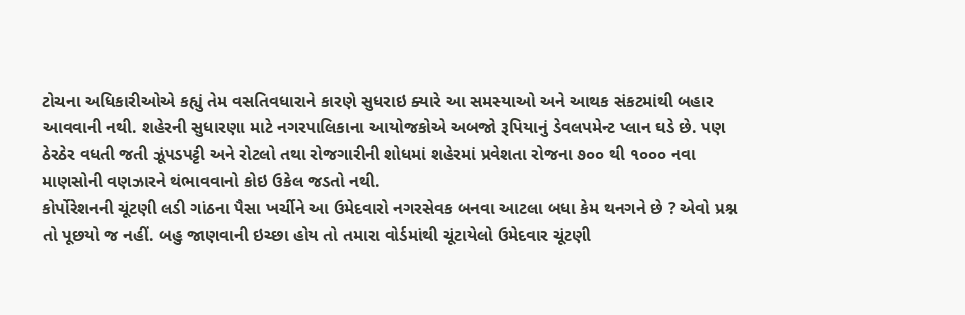ટોચના અધિકારીઓએ કહ્યું તેમ વસતિવધારાને કારણે સુધરાઇ ક્યારે આ સમસ્યાઓ અને આથક સંકટમાંથી બહાર આવવાની નથી. શહેરની સુધારણા માટે નગરપાલિકાના આયોજકોએ અબજો રૂપિયાનું ડેવલપમેન્ટ પ્લાન ઘડે છે. પણ ઠેરઠેર વધતી જતી ઝૂંપડપટ્ટી અને રોટલો તથા રોજગારીની શોધમાં શહેરમાં પ્રવેશતા રોજના ૭૦૦ થી ૧૦૦૦ નવા માણસોની વણઝારને થંભાવવાનો કોઇ ઉકેલ જડતો નથી.
કોર્પોરેશનની ચૂંટણી લડી ગાંઠના પૈસા ખર્ચીને આ ઉમેદવારો નગરસેવક બનવા આટલા બધા કેમ થનગને છે ? એવો પ્રશ્ન તો પૂછયો જ નહીં. બહુ જાણવાની ઇચ્છા હોય તો તમારા વોર્ડમાંથી ચૂંટાયેલો ઉમેદવાર ચૂંટણી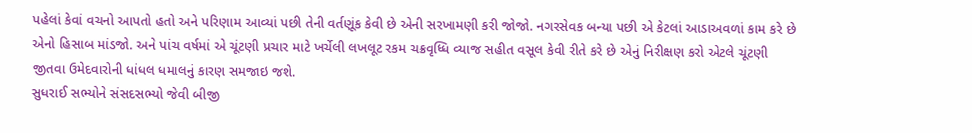પહેલાં કેવાં વચનો આપતો હતો અને પરિણામ આવ્યાં પછી તેની વર્તણૂંક કેવી છે એની સરખામણી કરી જોજો. નગરસેવક બન્યા પછી એ કેટલાં આડાઅવળાં કામ કરે છે એનો હિસાબ માંડજો. અને પાંચ વર્ષમાં એ ચૂંટણી પ્રચાર માટે ખર્ચેલી લખલૂટ રકમ ચક્રવૃધ્ધિ વ્યાજ સહીત વસૂલ કેવી રીતે કરે છે એનું નિરીક્ષણ કરો એટલે ચૂંટણી જીતવા ઉમેદવારોની ધાંધલ ધમાલનું કારણ સમજાઇ જશે.
સુધરાઈ સભ્યોને સંસદસભ્યો જેવી બીજી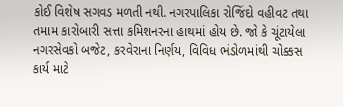કોઈ વિશેષ સગવડ મળતી નથી. નગરપાલિકા રોજિંદો વહીવટ તથા તમામ કારોબારી સત્તા કમિશનરના હાથમાં હોય છે. જો કે ચૂંટાયેલા નગરસેવકો બજેટ, કરવેરાના નિર્ણય, વિવિધ ભંડોળમાંથી ચોક્કસ કાર્ય માટે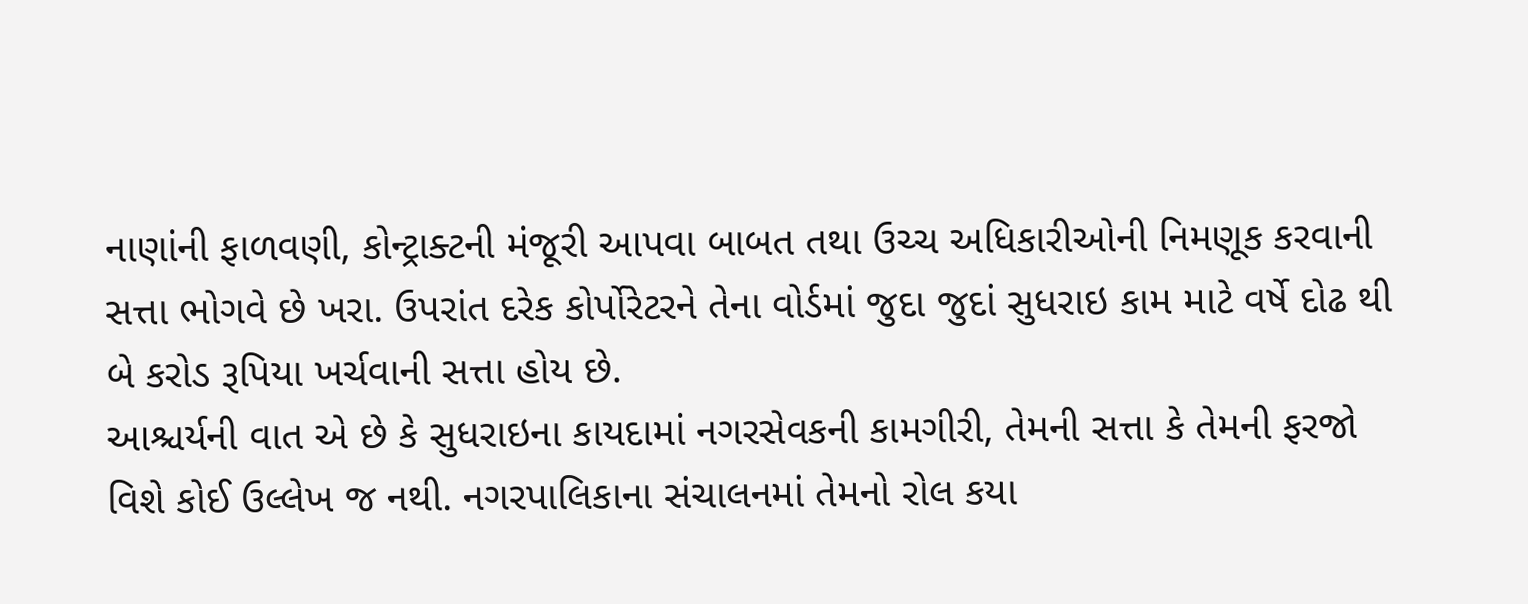નાણાંની ફાળવણી, કોન્ટ્રાક્ટની મંજૂરી આપવા બાબત તથા ઉચ્ચ અધિકારીઓની નિમણૂક કરવાની સત્તા ભોગવે છે ખરા. ઉપરાંત દરેક કોર્પોરેટરને તેના વોર્ડમાં જુદા જુદાં સુધરાઇ કામ માટે વર્ષે દોઢ થી બે કરોડ રૂપિયા ખર્ચવાની સત્તા હોય છે.
આશ્ચર્યની વાત એ છે કે સુધરાઇના કાયદામાં નગરસેવકની કામગીરી, તેમની સત્તા કે તેમની ફરજો વિશે કોઈ ઉલ્લેખ જ નથી. નગરપાલિકાના સંચાલનમાં તેમનો રોલ કયા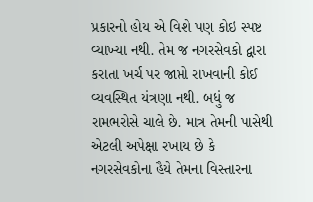પ્રકારનો હોય એ વિશે પણ કોઇ સ્પષ્ટ વ્યાખ્યા નથી. તેમ જ નગરસેવકો દ્વારા કરાતા ખર્ચ પર જાપ્તો રાખવાની કોઈ વ્યવસ્થિત યંત્રણા નથી. બધું જ રામભરોસે ચાલે છે. માત્ર તેમની પાસેથી એટલી અપેક્ષા રખાય છે કે નગરસેવકોના હૈયે તેમના વિસ્તારના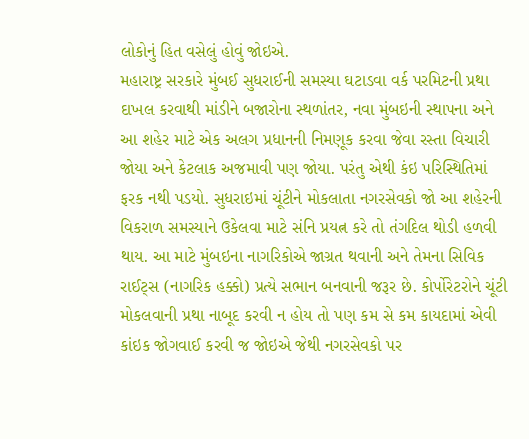લોકોનું હિત વસેલું હોવું જોઇએ.
મહારાષ્ટ્ર સરકારે મુંબઈ સુધરાઈની સમસ્યા ઘટાડવા વર્ક પરમિટની પ્રથા દાખલ કરવાથી માંડીને બજારોના સ્થળાંતર, નવા મુંબઇની સ્થાપના અને આ શહેર માટે એક અલગ પ્રધાનની નિમણૂક કરવા જેવા રસ્તા વિચારી જોયા અને કેટલાક અજમાવી પણ જોયા. પરંતુ એથી કંઇ પરિસ્થિતિમાં ફરક નથી પડયો. સુધરાઇમાં ચૂંટીને મોકલાતા નગરસેવકો જો આ શહેરની વિકરાળ સમસ્યાને ઉકેલવા માટે સંનિ પ્રયત્ન કરે તો તંગદિલ થોડી હળવી થાય. આ માટે મુંબઇના નાગરિકોએ જાગ્રત થવાની અને તેમના સિવિક રાઈટ્સ (નાગરિક હક્કો) પ્રત્યે સભાન બનવાની જરૂર છે. કોર્પોરેટરોને ચૂંટી મોકલવાની પ્રથા નાબૂદ કરવી ન હોય તો પણ કમ સે કમ કાયદામાં એવી કાંઇક જોગવાઈ કરવી જ જોઇએ જેથી નગરસેવકો પર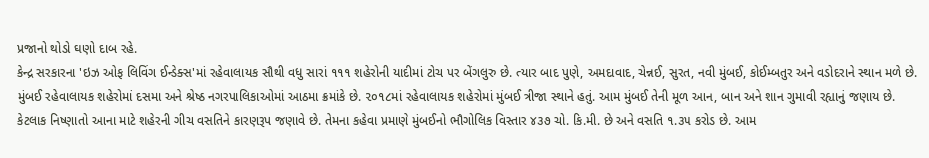પ્રજાનો થોડો ઘણો દાબ રહે.
કેન્દ્ર સરકારના 'ઇઝ ઓફ લિવિંગ ઈન્ડેક્સ'માં રહેવાલાયક સૌથી વધુ સારાં ૧૧૧ શહેરોની યાદીમાં ટોચ પર બેંગલુરુ છે. ત્યાર બાદ પુણે, અમદાવાદ, ચેન્નઈ, સુરત, નવી મુંબઈ, કોઈમ્બતુર અને વડોદરાને સ્થાન મળે છે. મુંબઈ રહેવાલાયક શહેરોમાં દસમા અને શ્રેષ્ઠ નગરપાલિકાઓમાં આઠમા ક્રમાંકે છે. ૨૦૧૮માં રહેવાલાયક શહેરોમાં મુંબઈ ત્રીજા સ્થાને હતું. આમ મુંબઈ તેની મૂળ આન, બાન અને શાન ગુમાવી રહ્યાનું જણાય છે.
કેટલાક નિષ્ણાતો આના માટે શહેરની ગીચ વસતિને કારણરૂપ જણાવે છે. તેમના કહેવા પ્રમાણે મુંબઈનો ભૌગોલિક વિસ્તાર ૪૩૭ ચો. કિ.મી. છે અને વસતિ ૧.૩૫ કરોડ છે. આમ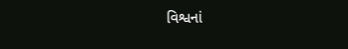વિશ્વનાં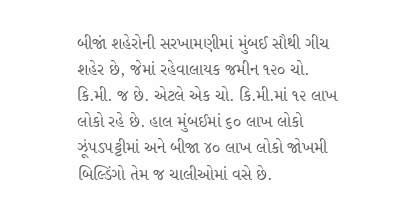બીજાં શહેરોની સરખામણીમાં મુંબઈ સૌથી ગીચ શહેર છે, જેમાં રહેવાલાયક જમીન ૧૨૦ ચો. કિ.મી. જ છે. એટલે એક ચો. કિ.મી.માં ૧૨ લાખ લોકો રહે છે. હાલ મુંબઈમાં ૬૦ લાખ લોકો ઝૂંપડપટ્ટીમાં અને બીજા ૪૦ લાખ લોકો જોખમી બિલ્ડિંગો તેમ જ ચાલીઓમાં વસે છે.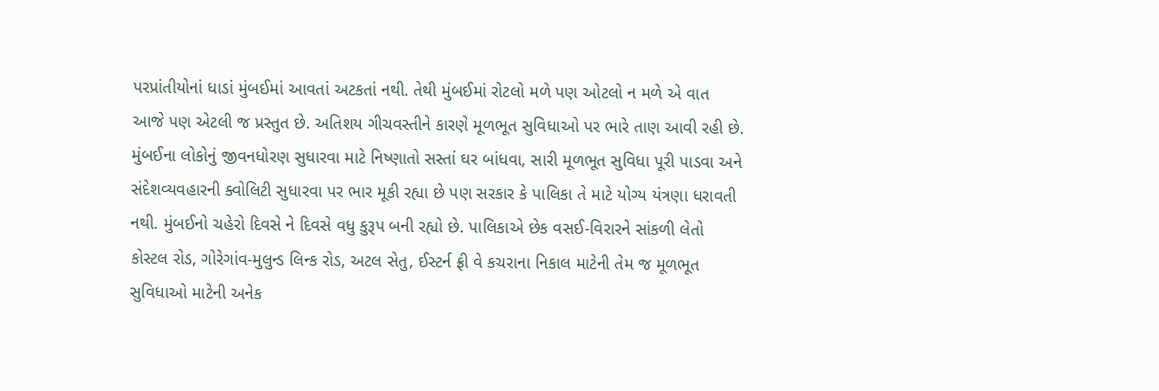પરપ્રાંતીયોનાં ધાડાં મુંબઈમાં આવતાં અટકતાં નથી. તેથી મુંબઈમાં રોટલો મળે પણ ઓટલો ન મળે એ વાત આજે પણ એટલી જ પ્રસ્તુત છે. અતિશય ગીચવસ્તીને કારણે મૂળભૂત સુવિધાઓ પર ભારે તાણ આવી રહી છે.
મુંબઈના લોકોનું જીવનધોરણ સુધારવા માટે નિષ્ણાતો સસ્તાં ઘર બાંધવા, સારી મૂળભૂત સુવિધા પૂરી પાડવા અને સંદેશવ્યવહારની ક્વોલિટી સુધારવા પર ભાર મૂકી રહ્યા છે પણ સરકાર કે પાલિકા તે માટે યોગ્ય યંત્રણા ધરાવતી નથી. મુંબઈનો ચહેરો દિવસે ને દિવસે વધુ કુરૂપ બની રહ્યો છે. પાલિકાએ છેક વસઈ-વિરારને સાંકળી લેતો કોસ્ટલ રોડ, ગોરેગાંવ-મુલુન્ડ લિન્ક રોડ, અટલ સેતુ, ઈસ્ટર્ન ફ્રી વે કચરાના નિકાલ માટેની તેમ જ મૂળભૂત સુવિધાઓ માટેની અનેક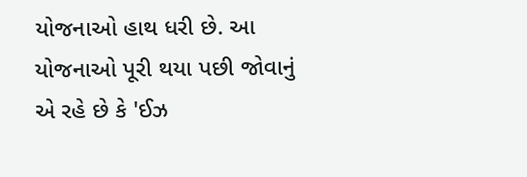યોજનાઓ હાથ ધરી છે. આ યોજનાઓ પૂરી થયા પછી જોવાનું એ રહે છે કે 'ઈઝ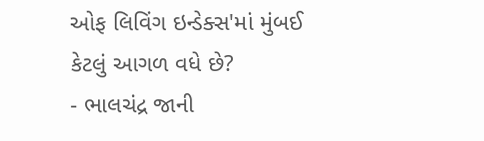ઓફ લિવિંગ ઇન્ડેક્સ'માં મુંબઈ કેટલું આગળ વધે છે?
- ભાલચંદ્ર જાની